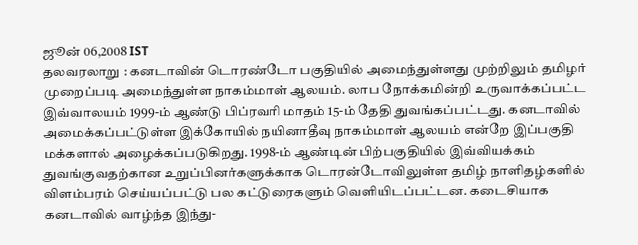ஜூன் 06,2008 IST
தலவரலாறு : கனடாவின் டொரண்டோ பகுதியில் அமைந்துள்ளது முற்றிலும் தமிழர் முறைப்படி அமைந்துள்ள நாகம்மாள் ஆலயம். லாப நோக்கமின்றி உருவாக்கப்பட்ட இவ்வாலயம் 1999-ம் ஆண்டு பிப்ரவரி மாதம் 15-ம் தேதி துவங்கப்பட்டது. கனடாவில் அமைக்கப்பட்டுள்ள இக்கோயில் நயினாதீவு நாகம்மாள் ஆலயம் என்றே இப்பகுதி மக்களால் அழைக்கப்படுகிறது. 1998-ம் ஆண்டின் பிற்பகுதியில் இவ்வியக்கம் துவங்குவதற்கான உறுப்பினர்களுக்காக டொரன்டோவிலுள்ள தமிழ் நாளிதழ்களில் விளம்பரம் செய்யப்பட்டு பல கட்டுரைகளும் வெளியிடப்பட்டன. கடைசியாக கனடாவில் வாழ்ந்த இந்து-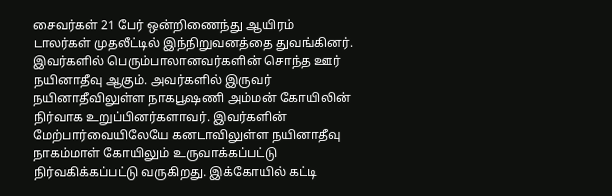சைவர்கள் 21 பேர் ஒன்றிணைந்து ஆயிரம் டாலர்கள் முதலீட்டில் இந்நிறுவனத்தை துவங்கினர். இவர்களில் பெரும்பாலானவர்களின் சொந்த ஊர் நயினாதீவு ஆகும். அவர்களில் இருவர் நயினாதீவிலுள்ள நாகபூஷணி அம்மன் கோயிலின் நிர்வாக உறுப்பினர்களாவர். இவர்களின் மேற்பார்வையிலேயே கனடாவிலுள்ள நயினாதீவு நாகம்மாள் கோயிலும் உருவாக்கப்பட்டு நிர்வகிக்கப்பட்டு வருகிறது. இக்கோயில் கட்டி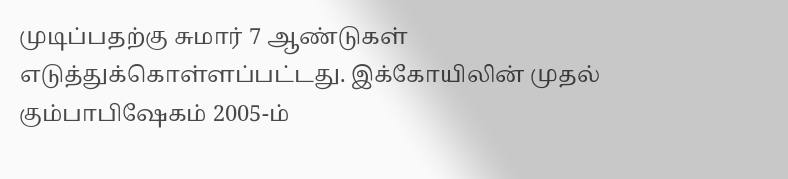முடிப்பதற்கு சுமார் 7 ஆண்டுகள் எடுத்துக்கொள்ளப்பட்டது. இக்கோயிலின் முதல் கும்பாபிஷேகம் 2005-ம்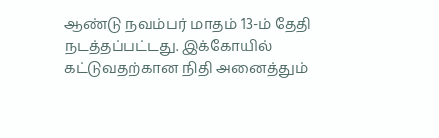ஆண்டு நவம்பர் மாதம் 13-ம் தேதி நடத்தப்பட்டது. இக்கோயில் கட்டுவதற்கான நிதி அனைத்தும்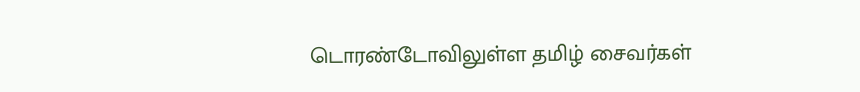டொரண்டோவிலுள்ள தமிழ் சைவர்கள்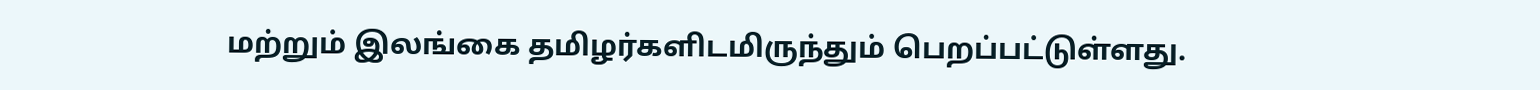மற்றும் இலங்கை தமிழர்களிடமிருந்தும் பெறப்பட்டுள்ளது.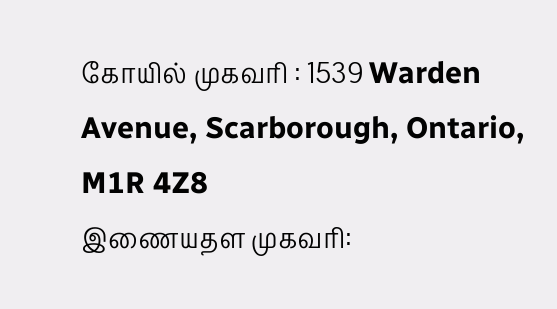கோயில் முகவரி : 1539 Warden Avenue, Scarborough, Ontario, M1R 4Z8
இணையதள முகவரி: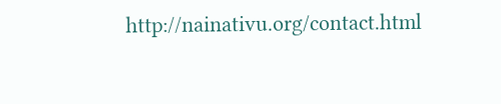http://nainativu.org/contact.html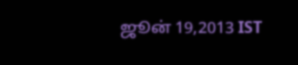ஜூன் 19,2013 IST